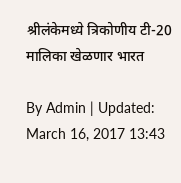श्रीलंकेमध्ये त्रिकोणीय टी-20 मालिका खेळणार भारत

By Admin | Updated: March 16, 2017 13:43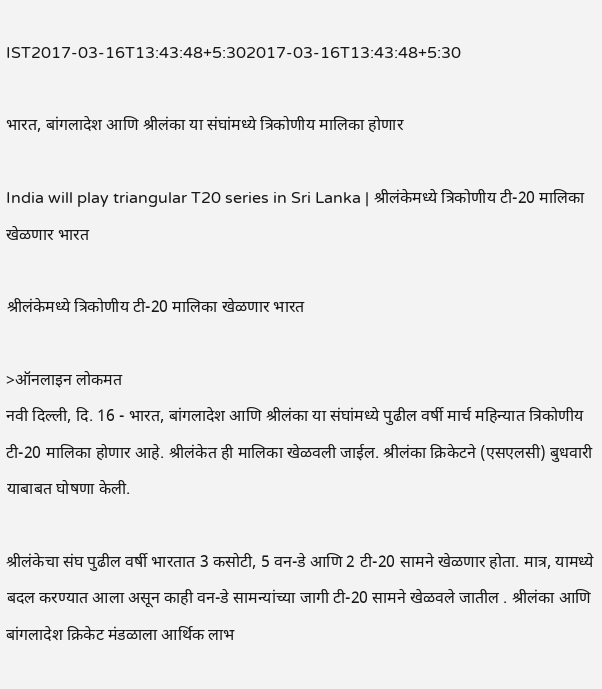IST2017-03-16T13:43:48+5:302017-03-16T13:43:48+5:30

भारत, बांगलादेश आणि श्रीलंका या संघांमध्ये त्रिकोणीय मालिका होणार

India will play triangular T20 series in Sri Lanka | श्रीलंकेमध्ये त्रिकोणीय टी-20 मालिका खेळणार भारत

श्रीलंकेमध्ये त्रिकोणीय टी-20 मालिका खेळणार भारत

>ऑनलाइन लोकमत
नवी दिल्ली, दि. 16 - भारत, बांगलादेश आणि श्रीलंका या संघांमध्ये पुढील वर्षी मार्च महिन्यात त्रिकोणीय टी-20 मालिका होणार आहे. श्रीलंकेत ही मालिका खेळवली जाईल. श्रीलंका क्रिकेटने (एसएलसी) बुधवारी याबाबत घोषणा केली.

श्रीलंकेचा संघ पुढील वर्षी भारतात 3 कसोटी, 5 वन-डे आणि 2 टी-20 सामने खेळणार होता. मात्र, यामध्ये बदल करण्यात आला असून काही वन-डे सामन्यांच्या जागी टी-20 सामने खेळवले जातील . श्रीलंका आणि बांगलादेश क्रिकेट मंडळाला आर्थिक लाभ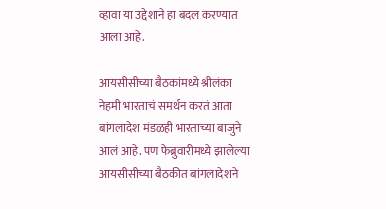व्हावा या उद्देशाने हा बदल करण्यात आला आहे.

आयसीसीच्या बैठकांमध्ये श्रीलंका नेहमी भारताचं समर्थन करतं आता बांगलादेश मंडळही भारताच्या बाजुने आलं आहे. पण फेब्रुवारीमध्ये झालेल्या आयसीसीच्या बैठकीत बांगलादेशने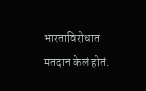भारताविरोधात मतदान केलं होतं.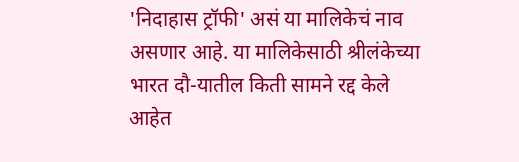'निदाहास ट्रॉफी' असं या मालिकेचं नाव असणार आहे. या मालिकेसाठी श्रीलंकेच्या भारत दौ-यातील किती सामने रद्द केले आहेत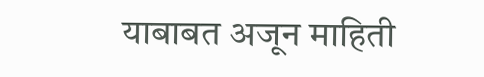याबाबत अजून माहिती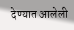देण्यात आलेली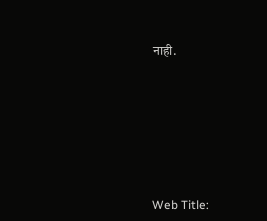नाही.








Web Title: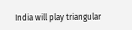India will play triangular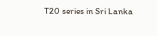T20 series in Sri Lanka